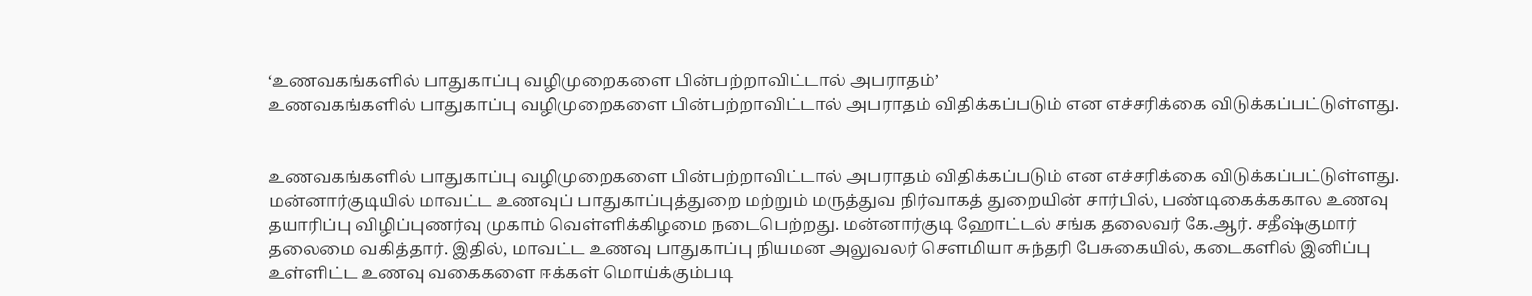‘உணவகங்களில் பாதுகாப்பு வழிமுறைகளை பின்பற்றாவிட்டால் அபராதம்’
உணவகங்களில் பாதுகாப்பு வழிமுறைகளை பின்பற்றாவிட்டால் அபராதம் விதிக்கப்படும் என எச்சரிக்கை விடுக்கப்பட்டுள்ளது.


உணவகங்களில் பாதுகாப்பு வழிமுறைகளை பின்பற்றாவிட்டால் அபராதம் விதிக்கப்படும் என எச்சரிக்கை விடுக்கப்பட்டுள்ளது.
மன்னார்குடியில் மாவட்ட உணவுப் பாதுகாப்புத்துறை மற்றும் மருத்துவ நிர்வாகத் துறையின் சார்பில், பண்டிகைக்ககால உணவு தயாரிப்பு விழிப்புணர்வு முகாம் வெள்ளிக்கிழமை நடைபெற்றது. மன்னார்குடி ஹோட்டல் சங்க தலைவர் கே.ஆர். சதீஷ்குமார் தலைமை வகித்தார். இதில், மாவட்ட உணவு பாதுகாப்பு நியமன அலுவலர் சௌமியா சுந்தரி பேசுகையில், கடைகளில் இனிப்பு உள்ளிட்ட உணவு வகைகளை ஈக்கள் மொய்க்கும்படி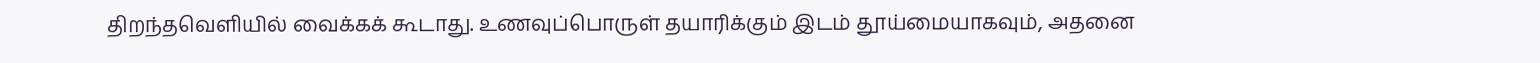திறந்தவெளியில் வைக்கக் கூடாது. உணவுப்பொருள் தயாரிக்கும் இடம் தூய்மையாகவும், அதனை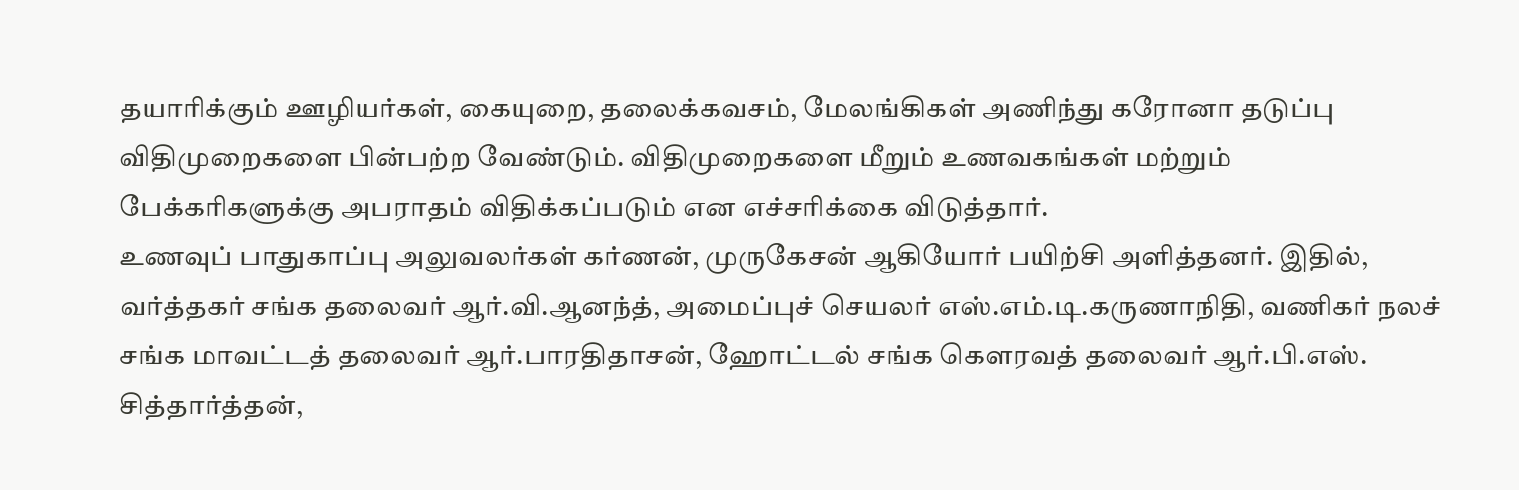தயாரிக்கும் ஊழியர்கள், கையுறை, தலைக்கவசம், மேலங்கிகள் அணிந்து கரோனா தடுப்பு விதிமுறைகளை பின்பற்ற வேண்டும். விதிமுறைகளை மீறும் உணவகங்கள் மற்றும் பேக்கரிகளுக்கு அபராதம் விதிக்கப்படும் என எச்சரிக்கை விடுத்தார்.
உணவுப் பாதுகாப்பு அலுவலர்கள் கர்ணன், முருகேசன் ஆகியோர் பயிற்சி அளித்தனர். இதில், வர்த்தகர் சங்க தலைவர் ஆர்.வி.ஆனந்த், அமைப்புச் செயலர் எஸ்.எம்.டி.கருணாநிதி, வணிகர் நலச் சங்க மாவட்டத் தலைவர் ஆர்.பாரதிதாசன், ஹோட்டல் சங்க கெளரவத் தலைவர் ஆர்.பி.எஸ். சித்தார்த்தன்,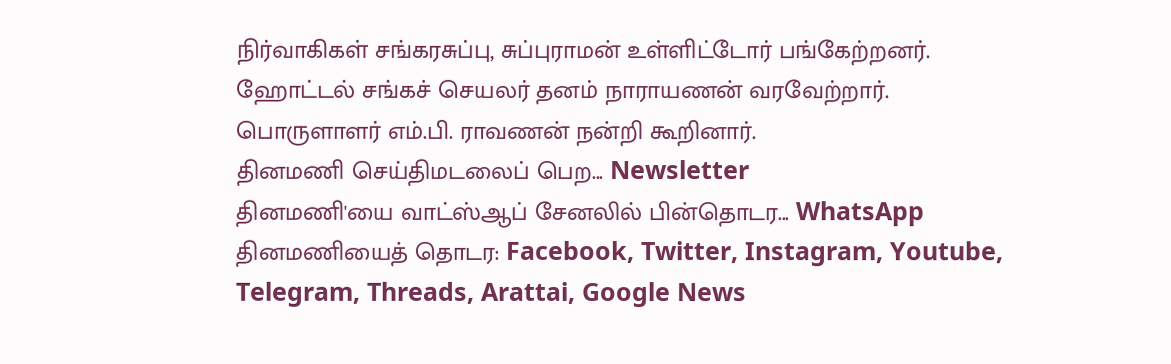நிர்வாகிகள் சங்கரசுப்பு, சுப்புராமன் உள்ளிட்டோர் பங்கேற்றனர். ஹோட்டல் சங்கச் செயலர் தனம் நாராயணன் வரவேற்றார். பொருளாளர் எம்.பி. ராவணன் நன்றி கூறினார்.
தினமணி செய்திமடலைப் பெற... Newsletter
தினமணி'யை வாட்ஸ்ஆப் சேனலில் பின்தொடர... WhatsApp
தினமணியைத் தொடர: Facebook, Twitter, Instagram, Youtube, Telegram, Threads, Arattai, Google News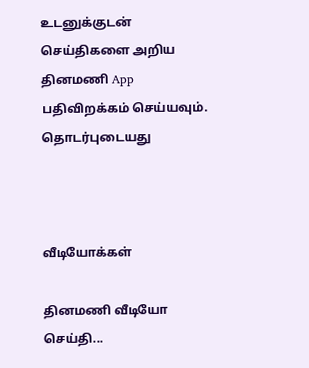உடனுக்குடன் செய்திகளை அறிய தினமணி App பதிவிறக்கம் செய்யவும்.
தொடர்புடையது



வீடியோக்கள்

தினமணி வீடியோ செய்தி...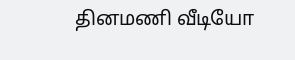தினமணி வீடியோ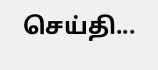செய்தி...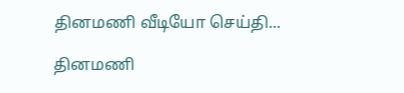தினமணி வீடியோ செய்தி...

தினமணி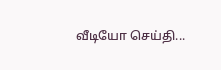வீடியோ செய்தி...